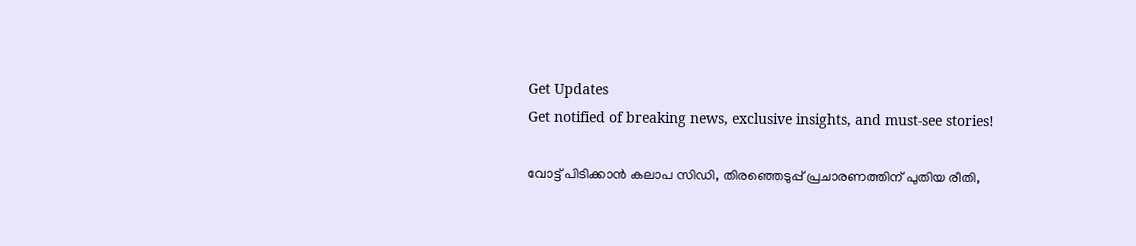Get Updates
Get notified of breaking news, exclusive insights, and must-see stories!

വോട്ട് പിടിക്കാന്‍ കലാപ സിഡി, തിരഞ്ഞെടുപ്പ് പ്രചാരണത്തിന് പുതിയ രീതി,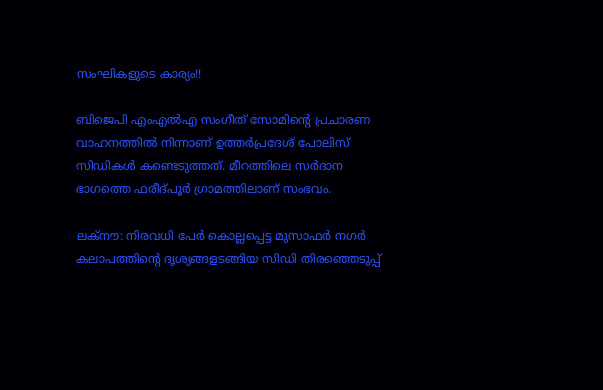സംഘികളുടെ കാര്യം!!

ബിജെപി എംഎല്‍എ സംഗീത് സോമിന്റെ പ്രചാരണ വാഹനത്തില്‍ നിന്നാണ് ഉത്തര്‍പ്രദേശ് പോലിസ് സിഡികള്‍ കണ്ടെടുത്തത്. മീറത്തിലെ സര്‍ദാന ഭാഗത്തെ ഫരീദ്പൂര്‍ ഗ്രാമത്തിലാണ് സംഭവം.

ലക്‌നൗ: നിരവധി പേര്‍ കൊല്ലപ്പെട്ട മുസാഫര്‍ നഗര്‍ കലാപത്തിന്റെ ദൃശ്യങ്ങളടങ്ങിയ സിഡി തിരഞ്ഞെടുപ്പ്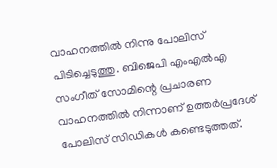വാഹനത്തില്‍ നിന്നു പോലിസ് പിടിച്ചെടുത്തു. ബിജെപി എംഎല്‍എ സംഗീത് സോമിന്റെ പ്രചാരണ വാഹനത്തില്‍ നിന്നാണ് ഉത്തര്‍പ്രദേശ് പോലിസ് സിഡികള്‍ കണ്ടെടുത്തത്.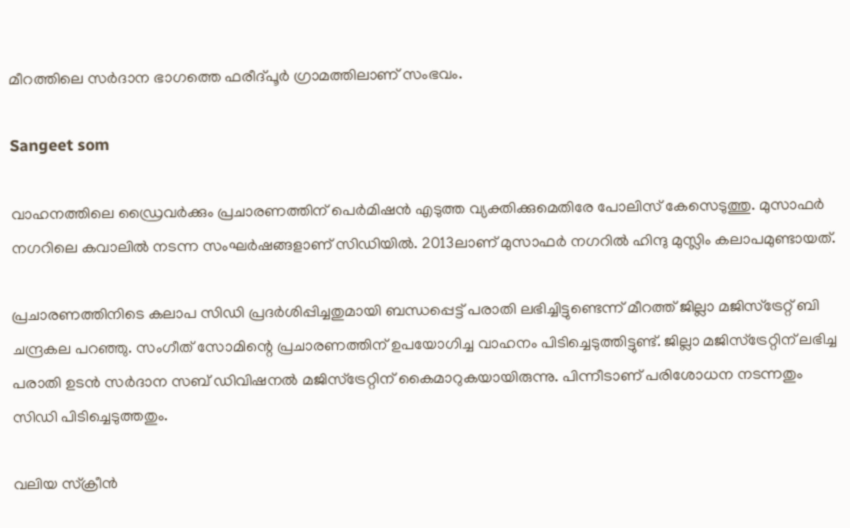മീറത്തിലെ സര്‍ദാന ഭാഗത്തെ ഫരീദ്പൂര്‍ ഗ്രാമത്തിലാണ് സംഭവം.

Sangeet som

വാഹനത്തിലെ ഡ്രൈവര്‍ക്കും പ്രചാരണത്തിന് പെര്‍മിഷന്‍ എടുത്ത വ്യക്തിക്കുമെതിരേ പോലിസ് കേസെടുത്തു. മുസാഫര്‍ നഗറിലെ കവാലില്‍ നടന്ന സംഘര്‍ഷങ്ങളാണ് സിഡിയില്‍. 2013ലാണ് മുസാഫര്‍ നഗറില്‍ ഹിന്ദു മുസ്ലിം കലാപമുണ്ടായത്.

പ്രചാരണത്തിനിടെ കലാപ സിഡി പ്രദര്‍ശിപ്പിച്ചതുമായി ബന്ധപ്പെട്ട് പരാതി ലഭിച്ചിട്ടുണ്ടെന്ന് മീറത്ത് ജില്ലാ മജിസ്‌ട്രേറ്റ് ബി ചന്ദ്രകല പറഞ്ഞു. സംഗീത് സോമിന്റെ പ്രചാരണത്തിന് ഉപയോഗിച്ച വാഹനം പിടിച്ചെടുത്തിട്ടുണ്ട്. ജില്ലാ മജിസ്‌ട്രേറ്റിന് ലഭിച്ച പരാതി ഉടന്‍ സര്‍ദാന സബ് ഡിവിഷനല്‍ മജിസ്‌ട്രേറ്റിന് കൈമാറുകയായിരുന്നു. പിന്നീടാണ് പരിശോധന നടന്നതും സിഡി പിടിച്ചെടുത്തതും.

വലിയ സ്‌ക്രീന്‍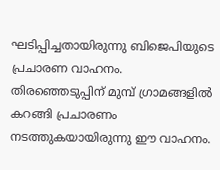ഘടിപ്പിച്ചതായിരുന്നു ബിജെപിയുടെ പ്രചാരണ വാഹനം. തിരഞ്ഞെടുപ്പിന് മുമ്പ് ഗ്രാമങ്ങളില്‍ കറങ്ങി പ്രചാരണം നടത്തുകയായിരുന്നു ഈ വാഹനം.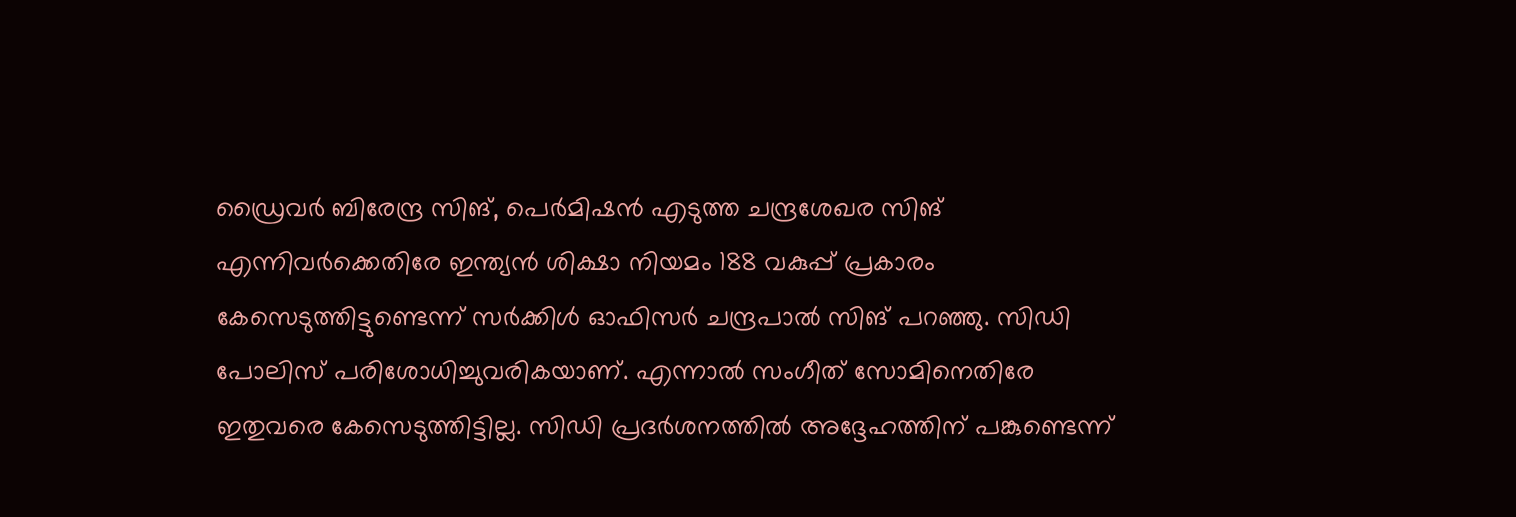ഡ്രൈവര്‍ ബിരേന്ദ്ര സിങ്, പെര്‍മിഷന്‍ എടുത്ത ചന്ദ്രശേഖര സിങ് എന്നിവര്‍ക്കെതിരേ ഇന്ത്യന്‍ ശിക്ഷാ നിയമം 188 വകുപ്പ് പ്രകാരം കേസെടുത്തിട്ടുണ്ടെന്ന് സര്‍ക്കിള്‍ ഓഫിസര്‍ ചന്ദ്രപാല്‍ സിങ് പറഞ്ഞു. സിഡി പോലിസ് പരിശോധിച്ചുവരികയാണ്. എന്നാല്‍ സംഗീത് സോമിനെതിരേ ഇതുവരെ കേസെടുത്തിട്ടില്ല. സിഡി പ്രദര്‍ശനത്തില്‍ അദ്ദേഹത്തിന് പങ്കുണ്ടെന്ന്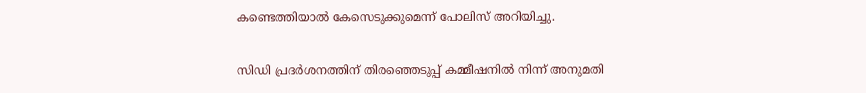കണ്ടെത്തിയാല്‍ കേസെടുക്കുമെന്ന് പോലിസ് അറിയിച്ചു.

സിഡി പ്രദര്‍ശനത്തിന് തിരഞ്ഞെടുപ്പ് കമ്മീഷനില്‍ നിന്ന് അനുമതി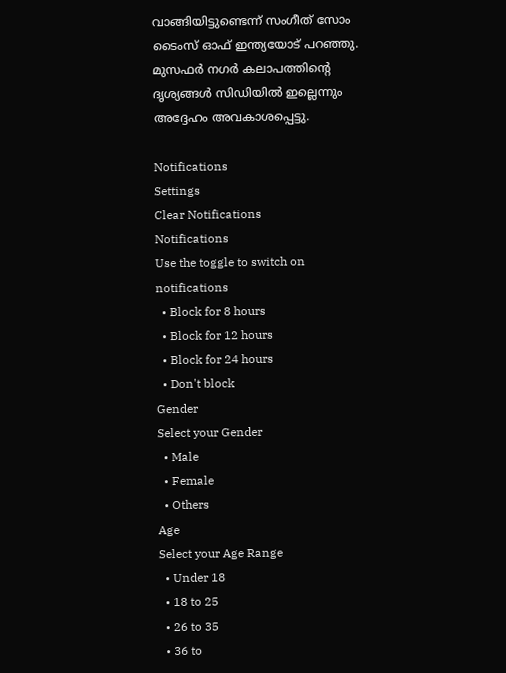വാങ്ങിയിട്ടുണ്ടെന്ന് സംഗീത് സോം ടൈംസ് ഓഫ് ഇന്ത്യയോട് പറഞ്ഞു. മുസഫര്‍ നഗര്‍ കലാപത്തിന്റെ ദൃശ്യങ്ങള്‍ സിഡിയില്‍ ഇല്ലെന്നും അദ്ദേഹം അവകാശപ്പെട്ടു.

Notifications
Settings
Clear Notifications
Notifications
Use the toggle to switch on notifications
  • Block for 8 hours
  • Block for 12 hours
  • Block for 24 hours
  • Don't block
Gender
Select your Gender
  • Male
  • Female
  • Others
Age
Select your Age Range
  • Under 18
  • 18 to 25
  • 26 to 35
  • 36 to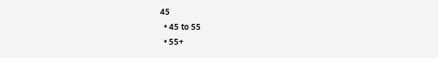45
  • 45 to 55
  • 55+